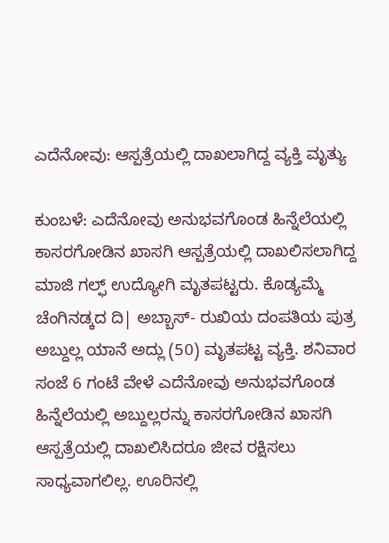ಎದೆನೋವು: ಆಸ್ಪತ್ರೆಯಲ್ಲಿ ದಾಖಲಾಗಿದ್ದ ವ್ಯಕ್ತಿ ಮೃತ್ಯು

ಕುಂಬಳೆ: ಎದೆನೋವು ಅನುಭವಗೊಂಡ ಹಿನ್ನೆಲೆಯಲ್ಲಿ ಕಾಸರಗೋಡಿನ ಖಾಸಗಿ ಆಸ್ಪತ್ರೆಯಲ್ಲಿ ದಾಖಲಿಸಲಾಗಿದ್ದ ಮಾಜಿ ಗಲ್ಫ್ ಉದ್ಯೋಗಿ ಮೃತಪಟ್ಟರು. ಕೊಡ್ಯಮ್ಮೆ ಚೆಂಗಿನಡ್ಕದ ದಿ| ಅಬ್ಬಾಸ್- ರುಖಿಯ ದಂಪತಿಯ ಪುತ್ರ ಅಬ್ದುಲ್ಲ ಯಾನೆ ಅದ್ಲು (50) ಮೃತಪಟ್ಟ ವ್ಯಕ್ತಿ. ಶನಿವಾರ ಸಂಜೆ 6 ಗಂಟೆ ವೇಳೆ ಎದೆನೋವು ಅನುಭವಗೊಂಡ ಹಿನ್ನೆಲೆಯಲ್ಲಿ ಅಬ್ದುಲ್ಲರನ್ನು ಕಾಸರಗೋಡಿನ ಖಾಸಗಿ ಆಸ್ಪತ್ರೆಯಲ್ಲಿ ದಾಖಲಿಸಿದರೂ ಜೀವ ರಕ್ಷಿಸಲು ಸಾಧ್ಯವಾಗಲಿಲ್ಲ. ಊರಿನಲ್ಲಿ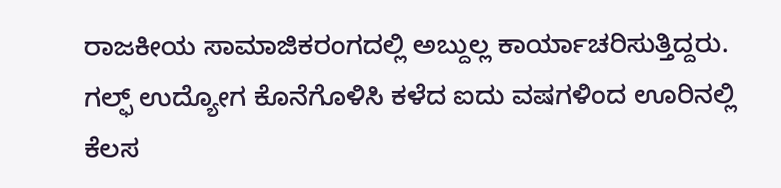ರಾಜಕೀಯ ಸಾಮಾಜಿಕರಂಗದಲ್ಲಿ ಅಬ್ದುಲ್ಲ ಕಾರ್ಯಾಚರಿಸುತ್ತಿದ್ದರು. ಗಲ್ಫ್ ಉದ್ಯೋಗ ಕೊನೆಗೊಳಿಸಿ ಕಳೆದ ಐದು ವಷಗಳಿಂದ ಊರಿನಲ್ಲಿ ಕೆಲಸ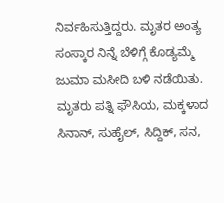ನಿರ್ವಹಿಸುತ್ತಿದ್ದರು. ಮೃತರ ಅಂತ್ಯ ಸಂಸ್ಕಾರ ನಿನ್ನೆ ಬೆಳಿಗ್ಗೆ ಕೊಡ್ಯಮ್ಮೆ ಜುಮಾ ಮಸೀದಿ ಬಳಿ ನಡೆಯಿತು. ಮೃತರು ಪತ್ನಿ ಫೌಸಿಯ, ಮಕ್ಕಳಾದ ಸಿನಾನ್, ಸುಹೈಲ್, ಸಿದ್ದಿಕ್, ಸನ,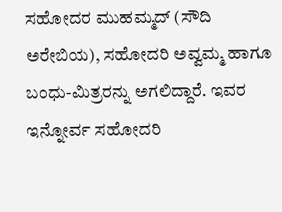ಸಹೋದರ ಮುಹಮ್ಮದ್ (ಸೌದಿ ಅರೇಬಿಯ), ಸಹೋದರಿ ಅವ್ವಮ್ಮ ಹಾಗೂ ಬಂಧು-ಮಿತ್ರರನ್ನು ಅಗಲಿದ್ದಾರೆ. ಇವರ ಇನ್ನೋರ್ವ ಸಹೋದರಿ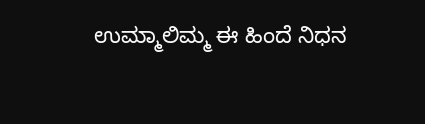ಉಮ್ಮಾಲಿಮ್ಮ ಈ ಹಿಂದೆ ನಿಧನ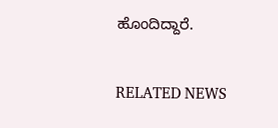ಹೊಂದಿದ್ದಾರೆ.

RELATED NEWS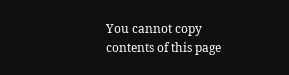You cannot copy contents of this page